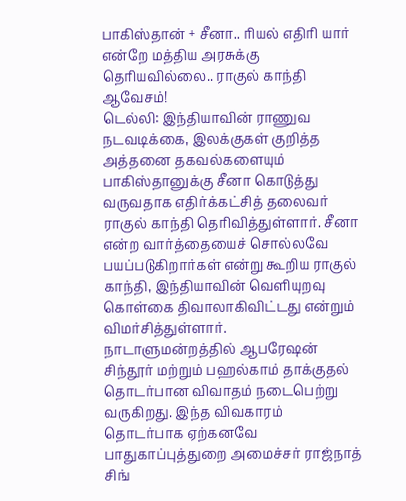பாகிஸ்தான் + சீனா.. ரியல் எதிரி யார் என்றே மத்திய அரசுக்கு தெரியவில்லை.. ராகுல் காந்தி ஆவேசம்!
டெல்லி: இந்தியாவின் ராணுவ நடவடிக்கை, இலக்குகள் குறித்த அத்தனை தகவல்களையும் பாகிஸ்தானுக்கு சீனா கொடுத்து வருவதாக எதிர்க்கட்சித் தலைவர் ராகுல் காந்தி தெரிவித்துள்ளார். சீனா என்ற வார்த்தையைச் சொல்லவே பயப்படுகிறார்கள் என்று கூறிய ராகுல் காந்தி, இந்தியாவின் வெளியுறவு கொள்கை திவாலாகிவிட்டது என்றும் விமர்சித்துள்ளார்.
நாடாளுமன்றத்தில் ஆபரேஷன் சிந்தூர் மற்றும் பஹல்காம் தாக்குதல் தொடர்பான விவாதம் நடைபெற்று வருகிறது. இந்த விவகாரம் தொடர்பாக ஏற்கனவே பாதுகாப்புத்துறை அமைச்சர் ராஜ்நாத் சிங்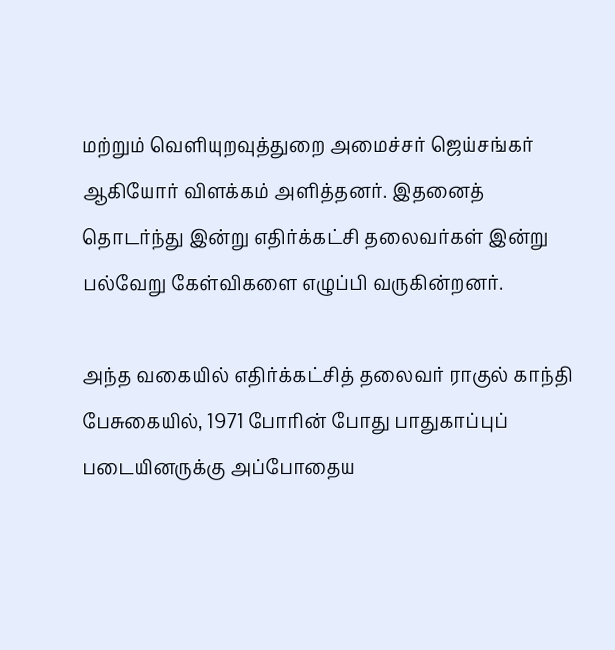மற்றும் வெளியுறவுத்துறை அமைச்சர் ஜெய்சங்கர் ஆகியோர் விளக்கம் அளித்தனர். இதனைத் தொடர்ந்து இன்று எதிர்க்கட்சி தலைவர்கள் இன்று பல்வேறு கேள்விகளை எழுப்பி வருகின்றனர்.

அந்த வகையில் எதிர்க்கட்சித் தலைவர் ராகுல் காந்தி பேசுகையில், 1971 போரின் போது பாதுகாப்புப் படையினருக்கு அப்போதைய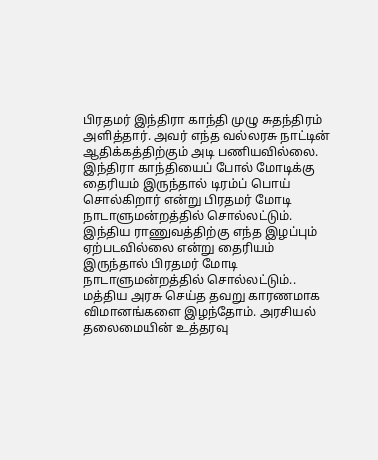பிரதமர் இந்திரா காந்தி முழு சுதந்திரம் அளித்தார். அவர் எந்த வல்லரசு நாட்டின் ஆதிக்கத்திற்கும் அடி பணியவில்லை. இந்திரா காந்தியைப் போல் மோடிக்கு தைரியம் இருந்தால் டிரம்ப் பொய் சொல்கிறார் என்று பிரதமர் மோடி நாடாளுமன்றத்தில் சொல்லட்டும்.
இந்திய ராணுவத்திற்கு எந்த இழப்பும் ஏற்படவில்லை என்று தைரியம் இருந்தால் பிரதமர் மோடி நாடாளுமன்றத்தில் சொல்லட்டும்.. மத்திய அரசு செய்த தவறு காரணமாக விமானங்களை இழந்தோம். அரசியல் தலைமையின் உத்தரவு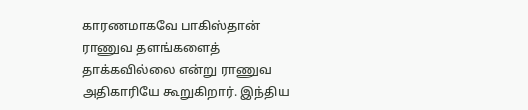காரணமாகவே பாகிஸ்தான் ராணுவ தளங்களைத் தாக்கவில்லை என்று ராணுவ அதிகாரியே கூறுகிறார். இந்திய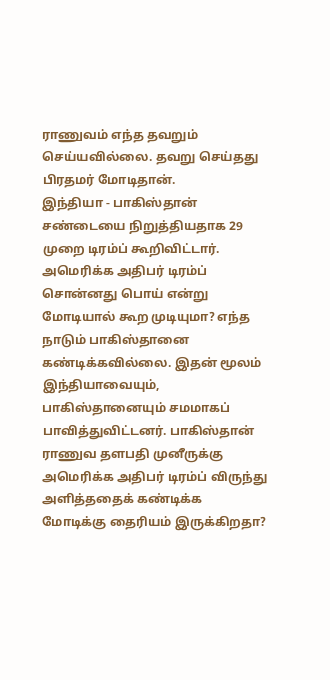ராணுவம் எந்த தவறும் செய்யவில்லை. தவறு செய்தது பிரதமர் மோடிதான்.
இந்தியா - பாகிஸ்தான் சண்டையை நிறுத்தியதாக 29 முறை டிரம்ப் கூறிவிட்டார். அமெரிக்க அதிபர் டிரம்ப் சொன்னது பொய் என்று மோடியால் கூற முடியுமா? எந்த நாடும் பாகிஸ்தானை கண்டிக்கவில்லை. இதன் மூலம் இந்தியாவையும், பாகிஸ்தானையும் சமமாகப் பாவித்துவிட்டனர். பாகிஸ்தான் ராணுவ தளபதி முனீருக்கு அமெரிக்க அதிபர் டிரம்ப் விருந்து அளித்ததைக் கண்டிக்க மோடிக்கு தைரியம் இருக்கிறதா?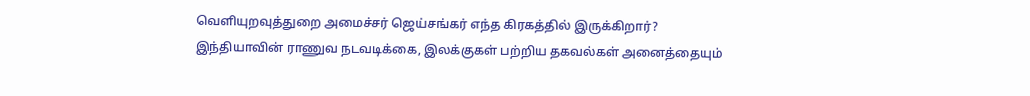வெளியுறவுத்துறை அமைச்சர் ஜெய்சங்கர் எந்த கிரகத்தில் இருக்கிறார்? இந்தியாவின் ராணுவ நடவடிக்கை, இலக்குகள் பற்றிய தகவல்கள் அனைத்தையும்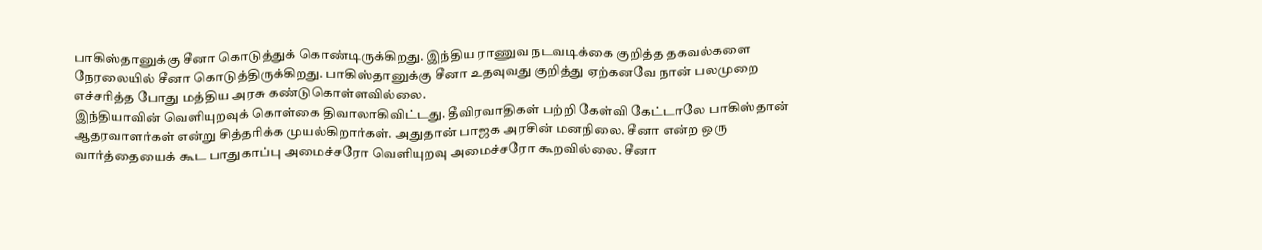பாகிஸ்தானுக்கு சீனா கொடுத்துக் கொண்டிருக்கிறது. இந்திய ராணுவ நடவடிக்கை குறித்த தகவல்களை நேரலையில் சீனா கொடுத்திருக்கிறது. பாகிஸ்தானுக்கு சீனா உதவுவது குறித்து ஏற்கனவே நான் பலமுறை எச்சரித்த போது மத்திய அரசு கண்டுகொள்ளவில்லை.
இந்தியாவின் வெளியுறவுக் கொள்கை திவாலாகிவிட்டது. தீவிரவாதிகள் பற்றி கேள்வி கேட்டாலே பாகிஸ்தான் ஆதரவாளர்கள் என்று சித்தரிக்க முயல்கிறார்கள். அதுதான் பாஜக அரசின் மனநிலை. சீனா என்ற ஒரு வார்த்தையைக் கூட பாதுகாப்பு அமைச்சரோ வெளியுறவு அமைச்சரோ கூறவில்லை. சீனா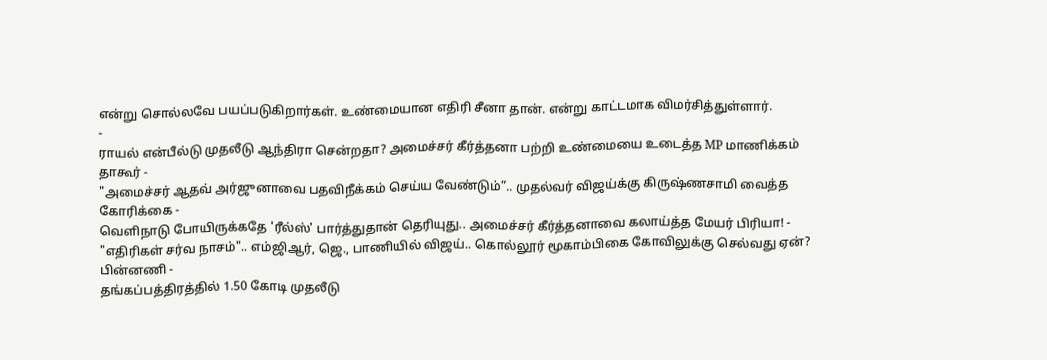என்று சொல்லவே பயப்படுகிறார்கள். உண்மையான எதிரி சீனா தான். என்று காட்டமாக விமர்சித்துள்ளார்.
-
ராயல் என்பீல்டு முதலீடு ஆந்திரா சென்றதா? அமைச்சர் கீர்த்தனா பற்றி உண்மையை உடைத்த MP மாணிக்கம் தாகூர் -
"அமைச்சர் ஆதவ் அர்ஜுனாவை பதவிநீக்கம் செய்ய வேண்டும்”.. முதல்வர் விஜய்க்கு கிருஷ்ணசாமி வைத்த கோரிக்கை -
வெளிநாடு போயிருக்கதே 'ரீல்ஸ்' பார்த்துதான் தெரியுது.. அமைச்சர் கீர்த்தனாவை கலாய்த்த மேயர் பிரியா! -
"எதிரிகள் சர்வ நாசம்".. எம்ஜிஆர், ஜெ., பாணியில் விஜய்.. கொல்லூர் மூகாம்பிகை கோவிலுக்கு செல்வது ஏன்? பின்னணி -
தங்கப்பத்திரத்தில் 1.50 கோடி முதலீடு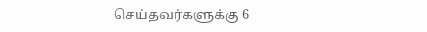செய்தவர்களுக்கு 6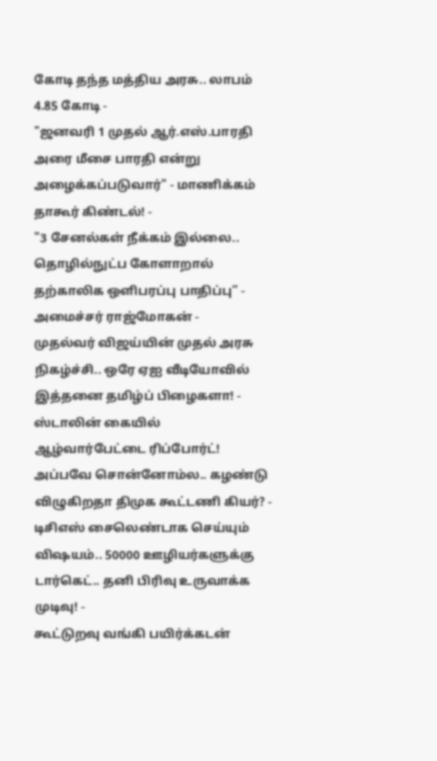கோடி தந்த மத்திய அரசு.. லாபம் 4.85 கோடி -
"ஜனவரி 1 முதல் ஆர்.எஸ்.பாரதி அரை மீசை பாரதி என்று அழைக்கப்படுவார்" - மாணிக்கம் தாகூர் கிண்டல்! -
"3 சேனல்கள் நீக்கம் இல்லை.. தொழில்நுட்ப கோளாறால் தற்காலிக ஒளிபரப்பு பாதிப்பு” - அமைச்சர் ராஜ்மோகன் -
முதல்வர் விஜய்யின் முதல் அரசு நிகழ்ச்சி.. ஒரே ஏஐ வீடியோவில் இத்தனை தமிழ்ப் பிழைகளா! -
ஸ்டாலின் கையில் ஆழ்வார்பேட்டை ரிப்போர்ட்! அப்பவே சொன்னோம்ல.. கழண்டு விழுகிறதா திமுக கூட்டணி கியர்? -
டிசிஎஸ் சைலெண்டாக செய்யும் விஷயம்.. 50000 ஊழியர்களுக்கு டார்கெட்.. தனி பிரிவு உருவாக்க முடிவு! -
கூட்டுறவு வங்கி பயிர்க்கடன்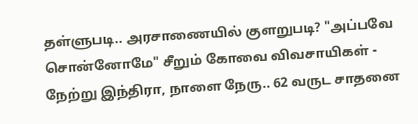தள்ளுபடி.. அரசாணையில் குளறுபடி? "அப்பவே சொன்னோமே" சீறும் கோவை விவசாயிகள் -
நேற்று இந்திரா, நாளை நேரு.. 62 வருட சாதனை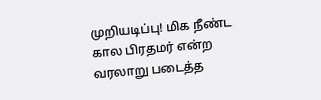முறியடிப்பு! மிக நீண்ட கால பிரதமர் என்ற வரலாறு படைத்த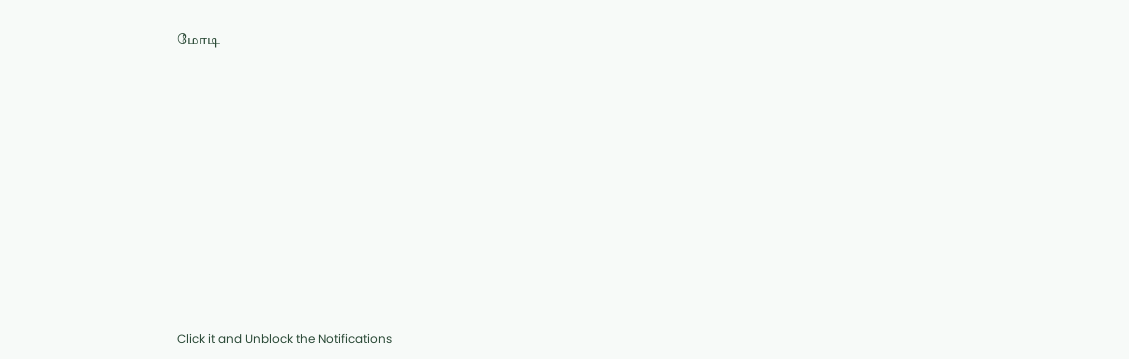மோடி












Click it and Unblock the Notifications